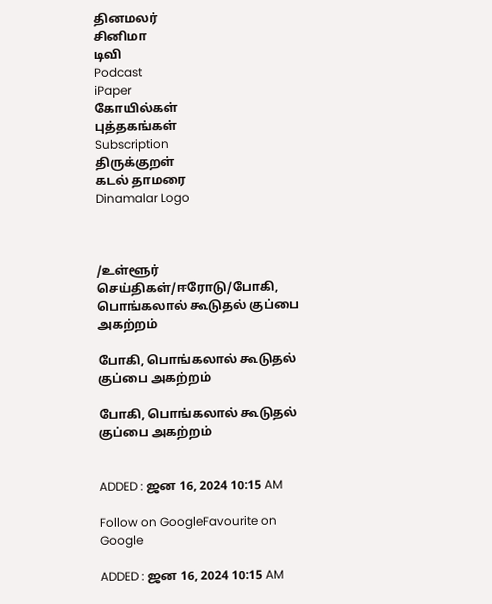தினமலர்
சினிமா
டிவி
Podcast
iPaper
கோயில்கள்
புத்தகங்கள்
Subscription
திருக்குறள்
கடல் தாமரை
Dinamalar Logo



/உள்ளூர் செய்திகள்/ஈரோடு/போகி, பொங்கலால் கூடுதல் குப்பை அகற்றம்

போகி, பொங்கலால் கூடுதல் குப்பை அகற்றம்

போகி, பொங்கலால் கூடுதல் குப்பை அகற்றம்


ADDED : ஜன 16, 2024 10:15 AM

Follow on GoogleFavourite on Google

ADDED : ஜன 16, 2024 10:15 AM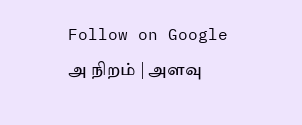Follow on Google
அ நிறம் | அளவு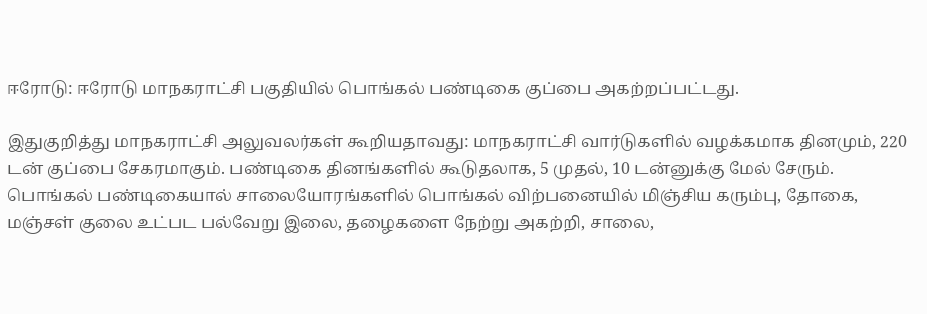ஈரோடு: ஈரோடு மாநகராட்சி பகுதியில் பொங்கல் பண்டிகை குப்பை அகற்றப்பட்டது.

இதுகுறித்து மாநகராட்சி அலுவலர்கள் கூறியதாவது: மாநகராட்சி வார்டுகளில் வழக்கமாக தினமும், 220 டன் குப்பை சேகரமாகும். பண்டிகை தினங்களில் கூடுதலாக, 5 முதல், 10 டன்னுக்கு மேல் சேரும். பொங்கல் பண்டிகையால் சாலையோரங்களில் பொங்கல் விற்பனையில் மிஞ்சிய கரும்பு, தோகை, மஞ்சள் குலை உட்பட பல்வேறு இலை, தழைகளை நேற்று அகற்றி, சாலை,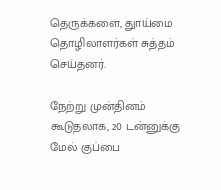தெருக்களை, துாய்மை தொழிலாளர்கள் சுத்தம் செய்தனர்.

நேற்று முன்தினம் கூடுதலாக, 20 டன்னுக்கு மேல் குப்பை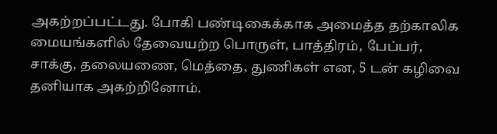அகற்றப்பட்டது. போகி பண்டிகைக்காக அமைத்த தற்காலிக மையங்களில் தேவையற்ற பொருள், பாத்திரம், பேப்பர், சாக்கு, தலையணை, மெத்தை, துணிகள் என, 5 டன் கழிவை தனியாக அகற்றினோம்.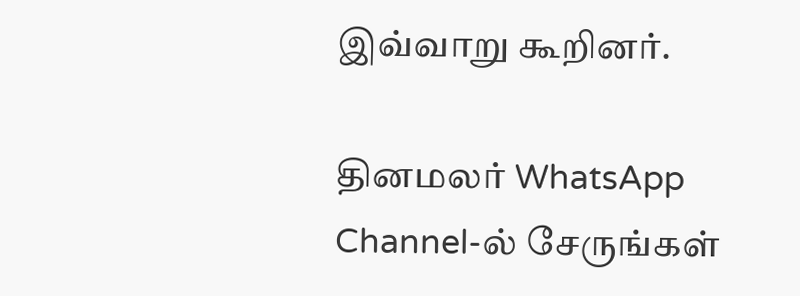இவ்வாறு கூறினர்.

தினமலர் WhatsApp Channel-ல் சேருங்கள்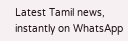Latest Tamil news, instantly on WhatsApp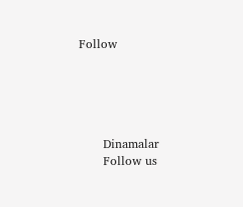Follow





      Dinamalar
      Follow us